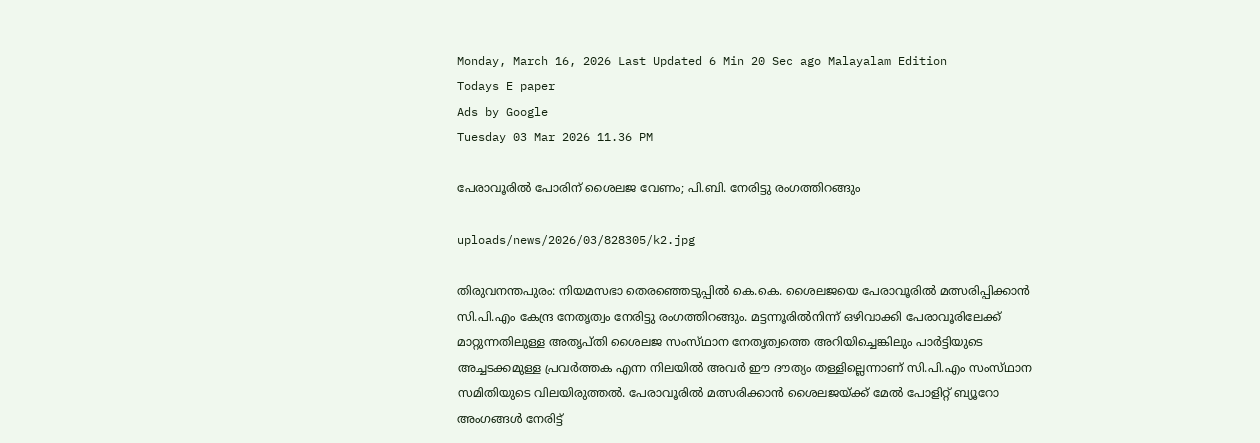Monday, March 16, 2026 Last Updated 6 Min 20 Sec ago Malayalam Edition
Todays E paper
Ads by Google
Tuesday 03 Mar 2026 11.36 PM

പേരാവൂരില്‍ പോരിന്‌ ശൈലജ വേണം; പി.ബി. നേരിട്ടു രംഗത്തിറങ്ങും

uploads/news/2026/03/828305/k2.jpg

തിരുവനന്തപുരം: നിയമസഭാ തെരഞ്ഞെടുപ്പില്‍ കെ.കെ. ശൈലജയെ പേരാവൂരില്‍ മത്സരിപ്പിക്കാന്‍ സി.പി.എം കേന്ദ്ര നേതൃത്വം നേരിട്ടു രംഗത്തിറങ്ങും. മട്ടന്നൂരില്‍നിന്ന്‌ ഒഴിവാക്കി പേരാവൂരിലേക്ക്‌ മാറ്റുന്നതിലുള്ള അതൃപ്‌തി ശൈലജ സംസ്‌ഥാന നേതൃത്വത്തെ അറിയിച്ചെങ്കിലും പാര്‍ട്ടിയുടെ അച്ചടക്കമുള്ള പ്രവര്‍ത്തക എന്ന നിലയില്‍ അവര്‍ ഈ ദൗത്യം തള്ളില്ലെന്നാണ്‌ സി.പി.എം സംസ്‌ഥാന സമിതിയുടെ വിലയിരുത്തല്‍. പേരാവൂരില്‍ മത്സരിക്കാന്‍ ശൈലജയ്‌ക്ക്‌ മേല്‍ പോളിറ്റ്‌ ബ്യൂറോ അംഗങ്ങള്‍ നേരിട്ട്‌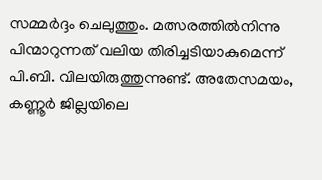സമ്മര്‍ദ്ദം ചെലുത്തും. മത്സരത്തില്‍നിന്നു പിന്മാറുന്നത്‌ വലിയ തിരിച്ചടിയാകുമെന്ന്‌ പി.ബി. വിലയിരുത്തുന്നുണ്ട്‌. അതേസമയം, കണ്ണൂര്‍ ജില്ലയിലെ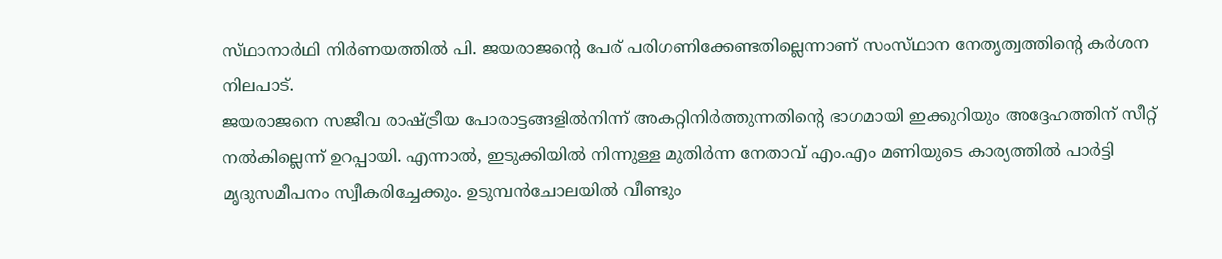സ്‌ഥാനാര്‍ഥി നിര്‍ണയത്തില്‍ പി. ജയരാജന്റെ പേര്‌ പരിഗണിക്കേണ്ടതില്ലെന്നാണ്‌ സംസ്‌ഥാന നേതൃത്വത്തിന്റെ കര്‍ശന നിലപാട്‌.
ജയരാജനെ സജീവ രാഷ്‌ട്രീയ പോരാട്ടങ്ങളില്‍നിന്ന്‌ അകറ്റിനിര്‍ത്തുന്നതിന്റെ ഭാഗമായി ഇക്കുറിയും അദ്ദേഹത്തിന്‌ സീറ്റ്‌ നല്‍കില്ലെന്ന്‌ ഉറപ്പായി. എന്നാല്‍, ഇടുക്കിയില്‍ നിന്നുള്ള മുതിര്‍ന്ന നേതാവ്‌ എം.എം മണിയുടെ കാര്യത്തില്‍ പാര്‍ട്ടി മൃദുസമീപനം സ്വീകരിച്ചേക്കും. ഉടുമ്പന്‍ചോലയില്‍ വീണ്ടും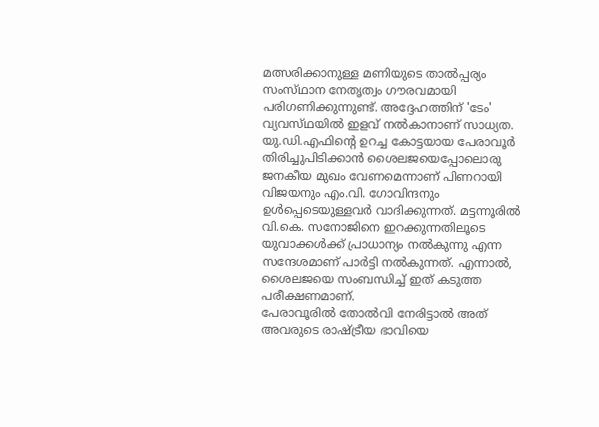മത്സരിക്കാനുള്ള മണിയുടെ താല്‍പ്പര്യം സംസ്‌ഥാന നേതൃത്വം ഗൗരവമായി പരിഗണിക്കുന്നുണ്ട്‌. അദ്ദേഹത്തിന്‌ 'ടേം' വ്യവസ്‌ഥയില്‍ ഇളവ്‌ നല്‍കാനാണ്‌ സാധ്യത.
യു.ഡി.എഫിന്റെ ഉറച്ച കോട്ടയായ പേരാവൂര്‍ തിരിച്ചുപിടിക്കാന്‍ ശൈലജയെപ്പോലൊരു ജനകീയ മുഖം വേണമെന്നാണ്‌ പിണറായി വിജയനും എം.വി. ഗോവിന്ദനും ഉള്‍പ്പെടെയുള്ളവര്‍ വാദിക്കുന്നത്‌. മട്ടന്നൂരില്‍ വി.കെ. സനോജിനെ ഇറക്കുന്നതിലൂടെ യുവാക്കള്‍ക്ക്‌ പ്രാധാന്യം നല്‍കുന്നു എന്ന സന്ദേശമാണ്‌ പാര്‍ട്ടി നല്‍കുന്നത്‌. എന്നാല്‍, ശൈലജയെ സംബന്ധിച്ച്‌ ഇത്‌ കടുത്ത പരീക്ഷണമാണ്‌.
പേരാവൂരില്‍ തോല്‍വി നേരിട്ടാല്‍ അത്‌ അവരുടെ രാഷ്‌ട്രീയ ഭാവിയെ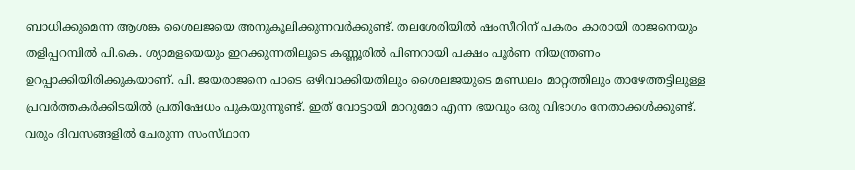ബാധിക്കുമെന്ന ആശങ്ക ശൈലജയെ അനുകൂലിക്കുന്നവര്‍ക്കുണ്ട്‌. തലശേരിയില്‍ ഷംസീറിന്‌ പകരം കാരായി രാജനെയും തളിപ്പറമ്പില്‍ പി.കെ. ശ്യാമളയെയും ഇറക്കുന്നതിലൂടെ കണ്ണൂരില്‍ പിണറായി പക്ഷം പൂര്‍ണ നിയന്ത്രണം ഉറപ്പാക്കിയിരിക്കുകയാണ്‌. പി. ജയരാജനെ പാടെ ഒഴിവാക്കിയതിലും ശൈലജയുടെ മണ്ഡലം മാറ്റത്തിലും താഴേത്തട്ടിലുള്ള പ്രവര്‍ത്തകര്‍ക്കിടയില്‍ പ്രതിഷേധം പുകയുന്നുണ്ട്‌. ഇത്‌ വോട്ടായി മാറുമോ എന്ന ഭയവും ഒരു വിഭാഗം നേതാക്കള്‍ക്കുണ്ട്‌. വരും ദിവസങ്ങളില്‍ ചേരുന്ന സംസ്‌ഥാന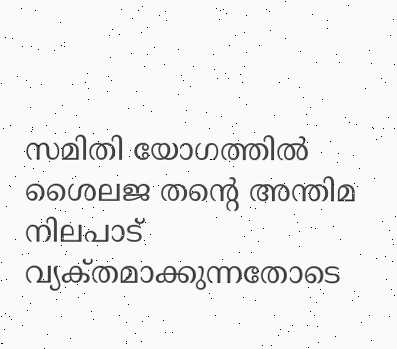സമിതി യോഗത്തില്‍ ശൈലജ തന്റെ അന്തിമ നിലപാട്‌ വ്യക്‌തമാക്കുന്നതോടെ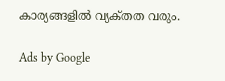കാര്യങ്ങളില്‍ വ്യക്‌തത വരും.

Ads by Google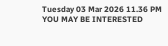Tuesday 03 Mar 2026 11.36 PM
YOU MAY BE INTERESTED